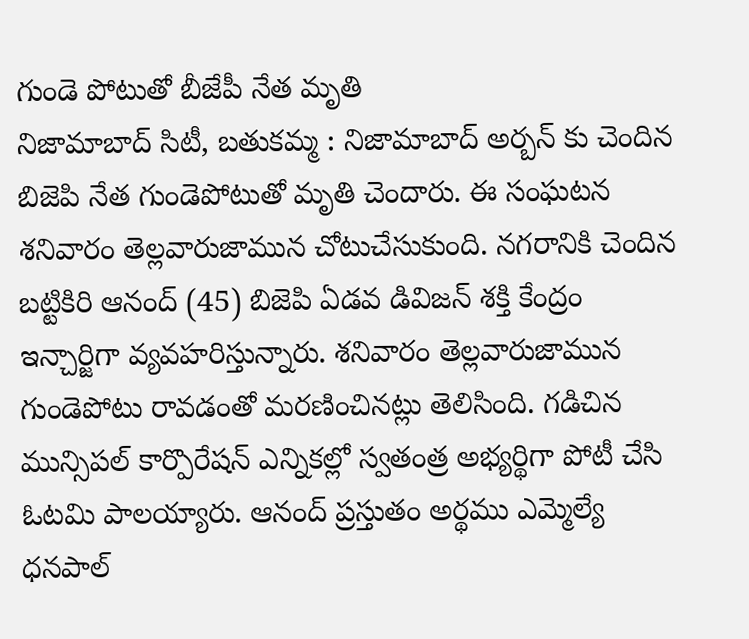గుండె పోటుతో బీజేపీ నేత మృతి
నిజామాబాద్ సిటీ, బతుకమ్మ : నిజామాబాద్ అర్బన్ కు చెందిన బిజెపి నేత గుండెపోటుతో మృతి చెందారు. ఈ సంఘటన శనివారం తెల్లవారుజామున చోటుచేసుకుంది. నగరానికి చెందిన బట్టికిరి ఆనంద్ (45) బిజెపి ఏడవ డివిజన్ శక్తి కేంద్రం ఇన్చార్జిగా వ్యవహరిస్తున్నారు. శనివారం తెల్లవారుజామున గుండెపోటు రావడంతో మరణించినట్లు తెలిసింది. గడిచిన మున్సిపల్ కార్పొరేషన్ ఎన్నికల్లో స్వతంత్ర అభ్యర్థిగా పోటీ చేసి ఓటమి పాలయ్యారు. ఆనంద్ ప్రస్తుతం అర్థము ఎమ్మెల్యే ధనపాల్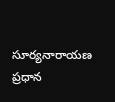సూర్యనారాయణ ప్రధాన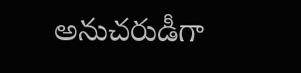అనుచరుడీగా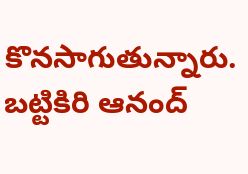కొనసాగుతున్నారు. బట్టికిరి ఆనంద్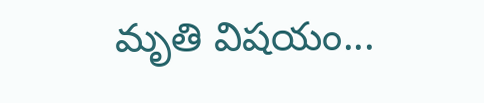మృతి విషయం...